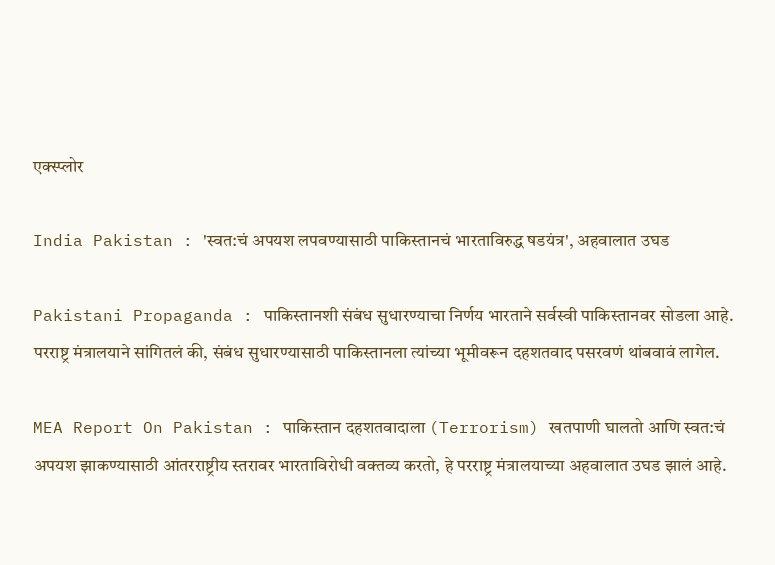एक्स्प्लोर

India Pakistan : 'स्वत:चं अपयश लपवण्यासाठी पाकिस्तानचं भारताविरुद्ध षडयंत्र', अहवालात उघड

Pakistani Propaganda : पाकिस्तानशी संबंध सुधारण्याचा निर्णय भारताने सर्वस्वी पाकिस्तानवर सोडला आहे. परराष्ट्र मंत्रालयाने सांगितलं की, संबंध सुधारण्यासाठी पाकिस्तानला त्यांच्या भूमीवरून दहशतवाद पसरवणं थांबवावं लागेल.

MEA Report On Pakistan : पाकिस्तान दहशतवादाला (Terrorism) खतपाणी घालतो आणि स्वत:चं अपयश झाकण्यासाठी आंतरराष्ट्रीय स्तरावर भारताविरोधी वक्तव्य करतो, हे परराष्ट्र मंत्रालयाच्या अहवालात उघड झालं आहे.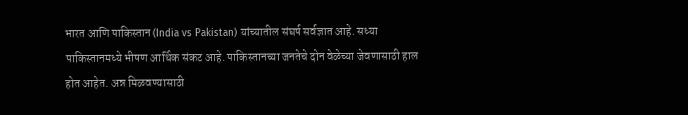भारत आणि पाकिस्तान (India vs Pakistan) यांच्यातील संघर्ष सर्वज्ञात आहे. सध्या पाकिस्तानमध्ये भीषण आर्थिक संकट आहे. पाकिस्तानच्या जनतेचे दोन वेळेच्या जेवणासाठी हाल होत आहेत. अन्न मिळवण्यासाठी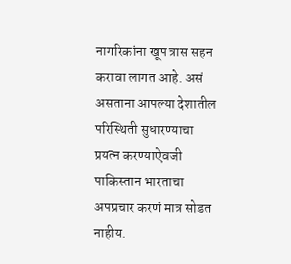नागरिकांना खूप त्रास सहन करावा लागत आहे. असं असताना आपल्या देशातील परिस्थिती सुधारण्याचा प्रयत्न करण्याऐवजी पाकिस्तान भारताचा अपप्रचार करणं मात्र सोडत नाहीय.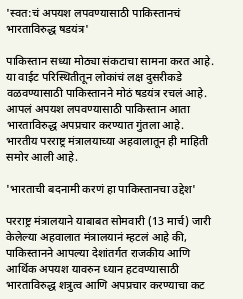'स्वत:चं अपयश लपवण्यासाठी पाकिस्तानचं भारताविरुद्ध षडयंत्र'

पाकिस्तान सध्या मोठ्या संकटाचा सामना करत आहे. या वाईट परिस्थितीतून लोकांचं लक्ष दुसरीकडे वळवण्यासाठी पाकिस्तानने मोठं षडयंत्र रचलं आहे. आपलं अपयश लपवण्यासाठी पाकिस्तान आता भारताविरुद्ध अपप्रचार करण्यात गुंतला आहे. भारतीय परराष्ट्र मंत्रालयाच्या अहवालातून ही माहिती समोर आली आहे.

'भारताची बदनामी करणं हा पाकिस्तानचा उद्देश'

परराष्ट्र मंत्रालयाने याबाबत सोमवारी (13 मार्च) जारी केलेल्या अहवालात मंत्रालयानं म्हटलं आहे की, पाकिस्तानने आपल्या देशांतर्गत राजकीय आणि आर्थिक अपयश यावरुन ध्यान हटवण्यासाठी भारताविरुद्ध शत्रुत्व आणि अपप्रचार करण्याचा कट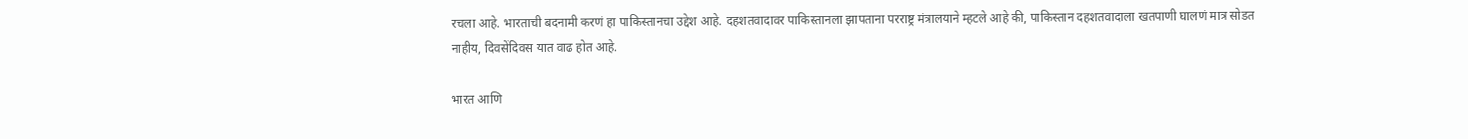रचला आहे. भारताची बदनामी करणं हा पाकिस्तानचा उद्देश आहे. दहशतवादावर पाकिस्तानला झापताना परराष्ट्र मंत्रालयाने म्हटले आहे की, पाकिस्तान दहशतवादाला खतपाणी घालणं मात्र सोडत नाहीय, दिवसेंदिवस यात वाढ होत आहे.

भारत आणि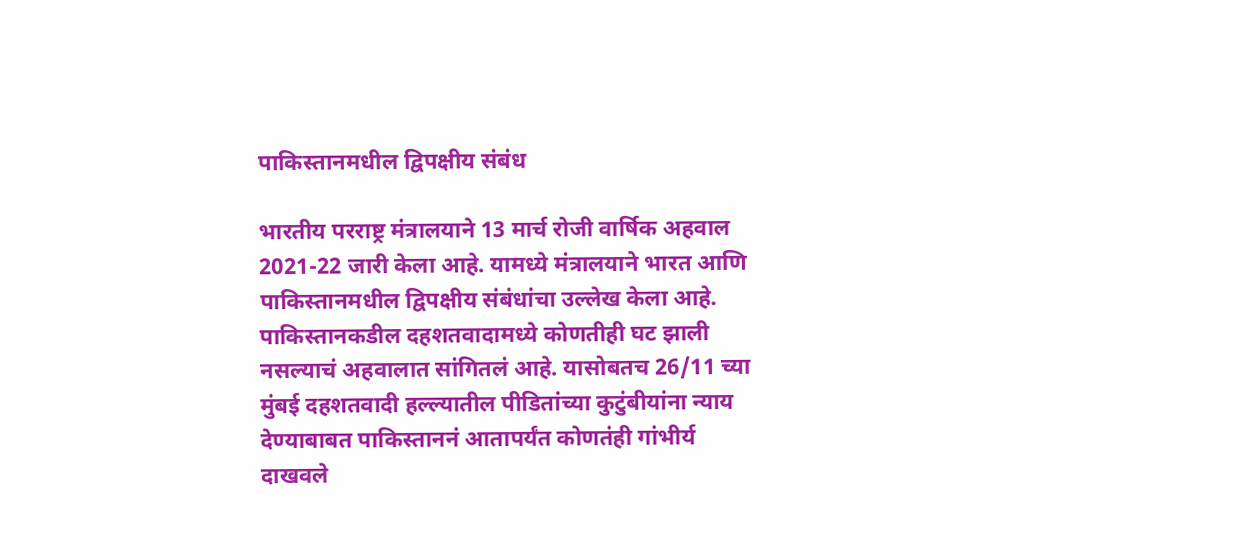पाकिस्तानमधील द्विपक्षीय संबंध

भारतीय परराष्ट्र मंत्रालयाने 13 मार्च रोजी वार्षिक अहवाल 2021-22 जारी केला आहे. यामध्ये मंत्रालयाने भारत आणि पाकिस्तानमधील द्विपक्षीय संबंधांचा उल्लेख केला आहे. पाकिस्तानकडील दहशतवादामध्ये कोणतीही घट झाली नसल्याचं अहवालात सांगितलं आहे. यासोबतच 26/11 च्या मुंबई दहशतवादी हल्ल्यातील पीडितांच्या कुटुंबीयांना न्याय देण्याबाबत पाकिस्ताननं आतापर्यंत कोणतंही गांभीर्य दाखवले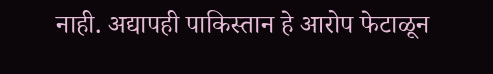नाही. अद्यापही पाकिस्तान हे आरोप फेटाळून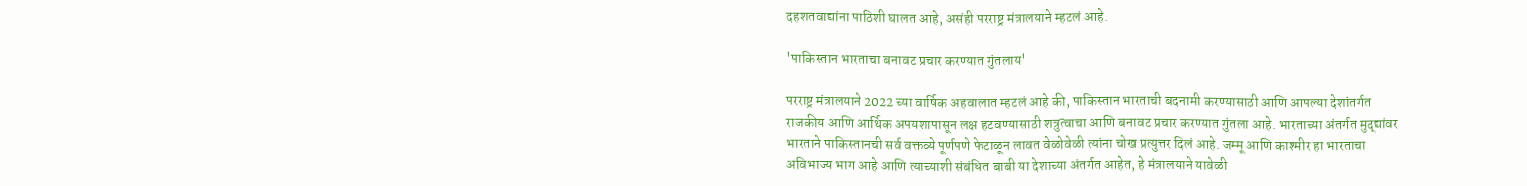दहशतवाद्यांना पाठिशी घालत आहे, असंही परराष्ट्र मंत्रालयाने म्हटलं आहे.

'पाकिस्तान भारताचा बनावट प्रचार करण्यात गुंतलाय'

परराष्ट्र मंत्रालयाने 2022 च्या वार्षिक अहवालात म्हटलं आहे की, पाकिस्तान भारताची बदनामी करण्यासाठी आणि आपल्या देशांतर्गत राजकीय आणि आर्थिक अपयशापासून लक्ष हटवण्यासाठी शत्रुत्वाचा आणि बनावट प्रचार करण्यात गुंतला आहे. भारताच्या अंतर्गत मुद्द्यांवर भारताने पाकिस्तानची सर्व वक्तव्ये पूर्णपणे फेटाळून लावत वेळोवेळी त्यांना चोख प्रत्युत्तर दिलं आहे. जम्मू आणि काश्मीर हा भारताचा अविभाज्य भाग आहे आणि त्याच्याशी संबंधित बाबी या देशाच्या अंतर्गत आहेत, हे मंत्रालयाने यावेळी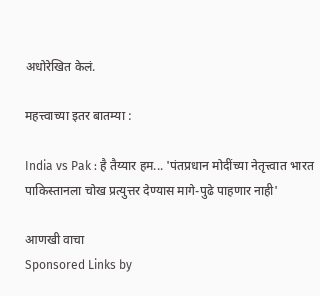अधोरेखित केलं.

महत्त्वाच्या इतर बातम्या :

India vs Pak : है तैय्यार हम... 'पंतप्रधान मोदींच्या नेतृत्त्वात भारत पाकिस्तानला चोख प्रत्युत्तर देण्यास मागे-पुढे पाहणार नाही'

आणखी वाचा
Sponsored Links by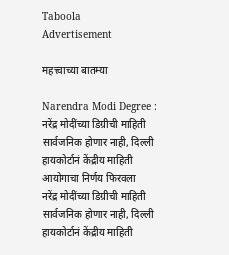Taboola
Advertisement

महत्त्वाच्या बातम्या

Narendra Modi Degree : नरेंद्र मोदींच्या डिग्रीची माहिती सार्वजनिक होणार नाही, दिल्ली हायकोर्टानं केंद्रीय माहिती आयोगाचा निर्णय फिरवला
नरेंद्र मोदींच्या डिग्रीची माहिती सार्वजनिक होणार नाही, दिल्ली हायकोर्टानं केंद्रीय माहिती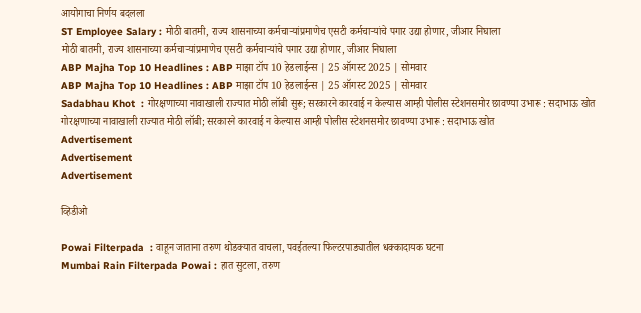आयोगाचा निर्णय बदलला
ST Employee Salary : मोठी बातमी, राज्य शासनाच्या कर्मचाऱ्यांप्रमाणेच एसटी कर्मचाऱ्यांचे पगार उद्या होणार, जीआर निघाला
मोठी बातमी, राज्य शासनाच्या कर्मचाऱ्यांप्रमाणेच एसटी कर्मचाऱ्यांचे पगार उद्या होणार, जीआर निघाला
ABP Majha Top 10 Headlines : ABP माझा टॉप 10 हेडलाईन्स | 25 ऑगस्ट 2025 | सोमवार
ABP Majha Top 10 Headlines : ABP माझा टॉप 10 हेडलाईन्स | 25 ऑगस्ट 2025 | सोमवार
Sadabhau Khot  : गोरक्षणाच्या नावाखाली राज्यात मोठी लॉबी सुरू; सरकारने कारवाई न केल्यास आम्ही पोलीस स्टेशनसमोर छावण्या उभारू : सदाभाऊ खोत
गोरक्षणाच्या नावाखाली राज्यात मोठी लॉबी; सरकारने कारवाई न केल्यास आम्ही पोलीस स्टेशनसमोर छावण्या उभारू : सदाभाऊ खोत
Advertisement
Advertisement
Advertisement

व्हिडीओ

Powai Filterpada  : वाहून जाताना तरुण थोडक्यात वाचला, पवईतल्या फिल्टरपाड्यातील धक्कादायक घटना
Mumbai Rain Filterpada Powai : हात सुटला, तरुण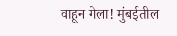वाहून गेला! मुंबईतील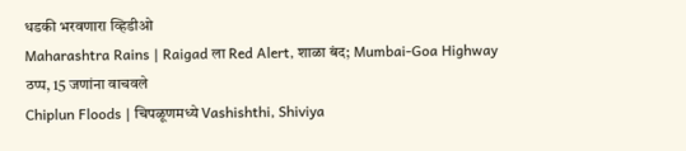धडकी भरवणारा व्हिडीओ
Maharashtra Rains | Raigad ला Red Alert, शाळा बंद; Mumbai-Goa Highway ठप्प, 15 जणांना वाचवले
Chiplun Floods | चिपळूणमध्ये Vashishthi, Shiviya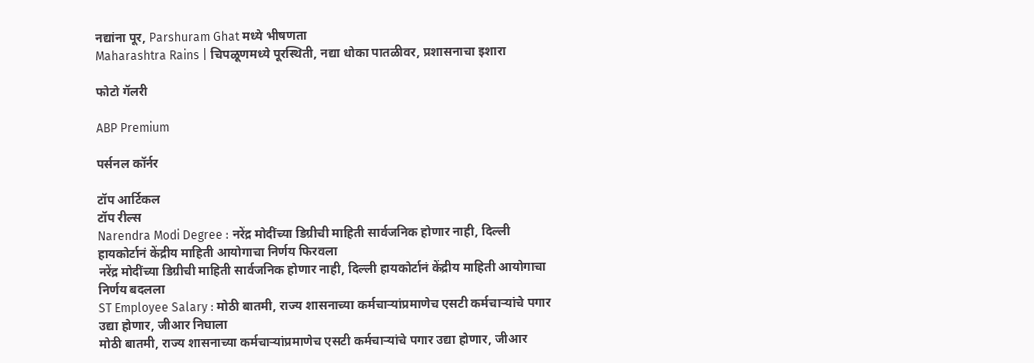नद्यांना पूर, Parshuram Ghat मध्ये भीषणता
Maharashtra Rains | चिपळूणमध्ये पूरस्थिती, नद्या धोका पातळीवर, प्रशासनाचा इशारा

फोटो गॅलरी

ABP Premium

पर्सनल कॉर्नर

टॉप आर्टिकल
टॉप रील्स
Narendra Modi Degree : नरेंद्र मोदींच्या डिग्रीची माहिती सार्वजनिक होणार नाही, दिल्ली हायकोर्टानं केंद्रीय माहिती आयोगाचा निर्णय फिरवला
नरेंद्र मोदींच्या डिग्रीची माहिती सार्वजनिक होणार नाही, दिल्ली हायकोर्टानं केंद्रीय माहिती आयोगाचा निर्णय बदलला
ST Employee Salary : मोठी बातमी, राज्य शासनाच्या कर्मचाऱ्यांप्रमाणेच एसटी कर्मचाऱ्यांचे पगार उद्या होणार, जीआर निघाला
मोठी बातमी, राज्य शासनाच्या कर्मचाऱ्यांप्रमाणेच एसटी कर्मचाऱ्यांचे पगार उद्या होणार, जीआर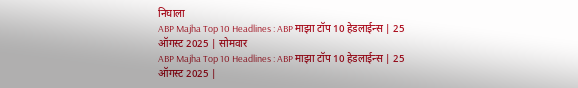निघाला
ABP Majha Top 10 Headlines : ABP माझा टॉप 10 हेडलाईन्स | 25 ऑगस्ट 2025 | सोमवार
ABP Majha Top 10 Headlines : ABP माझा टॉप 10 हेडलाईन्स | 25 ऑगस्ट 2025 |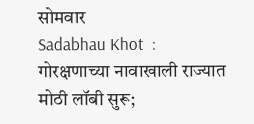सोमवार
Sadabhau Khot  : गोरक्षणाच्या नावाखाली राज्यात मोठी लॉबी सुरू;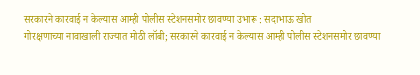सरकारने कारवाई न केल्यास आम्ही पोलीस स्टेशनसमोर छावण्या उभारू : सदाभाऊ खोत
गोरक्षणाच्या नावाखाली राज्यात मोठी लॉबी; सरकारने कारवाई न केल्यास आम्ही पोलीस स्टेशनसमोर छावण्या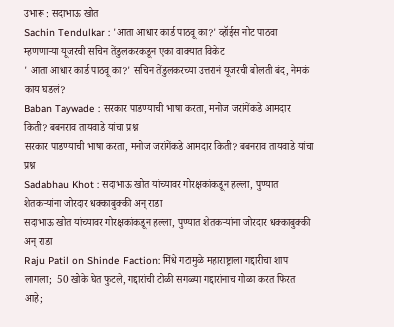उभारू : सदाभाऊ खोत
Sachin Tendulkar : 'आता आधार कार्ड पाठवू का?' व्हॉईस नोट पाठवा म्हणणाऱ्या यूजरची सचिन तेंडुलकरकडून एका वाक्यात विकेट
' आता आधार कार्ड पाठवू का?' सचिन तेंडुलकरच्या उत्तरानं यूजरची बोलती बंद, नेमकं काय घडलं?
Baban Taywade : सरकार पाडण्याची भाषा करता, मनोज जरांगेंकडे आमदार किती? बबनराव तायवाडे यांचा प्रश्न
सरकार पाडण्याची भाषा करता, मनोज जरांगेंकडे आमदार किती? बबनराव तायवाडे यांचा प्रश्न
Sadabhau Khot : सदाभाऊ खोत यांच्यावर गोरक्षकांकडून हल्ला, पुण्यात शेतकऱ्यांना जोरदार धक्काबुक्की अन् राडा
सदाभाऊ खोत यांच्यावर गोरक्षकांकडून हल्ला, पुण्यात शेतकऱ्यांना जोरदार धक्काबुक्की अन् राडा
Raju Patil on Shinde Faction: मिंधे गटामुळे महाराष्ट्राला गद्दारीचा शाप लागला;  50 खोके घेत फुटले, गद्दारांची टोळी सगळ्या गद्दारांनाच गोळा करत फिरत आहे;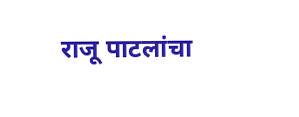राजू पाटलांचा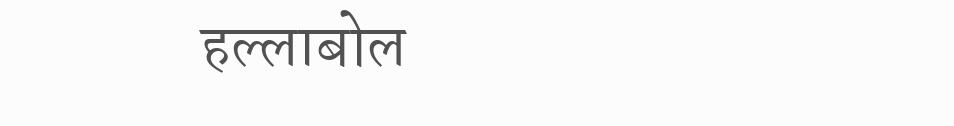हल्लाबोल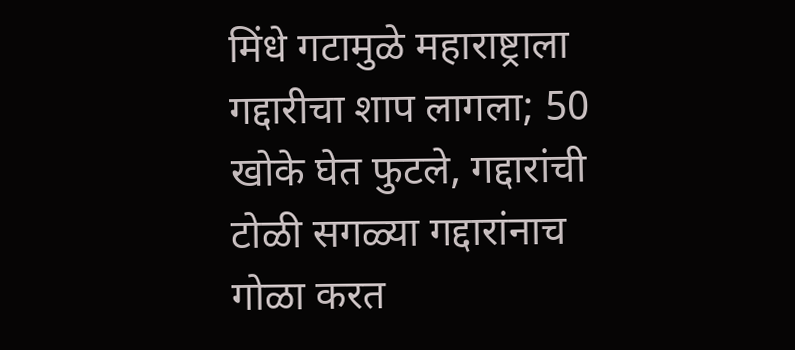मिंधे गटामुळे महाराष्ट्राला गद्दारीचा शाप लागला; 50 खोके घेत फुटले, गद्दारांची टोळी सगळ्या गद्दारांनाच गोळा करत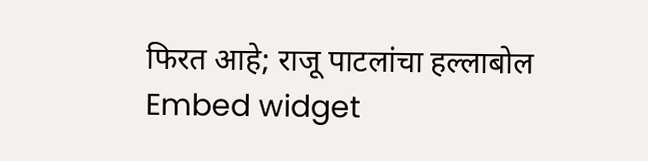फिरत आहे; राजू पाटलांचा हल्लाबोल
Embed widget